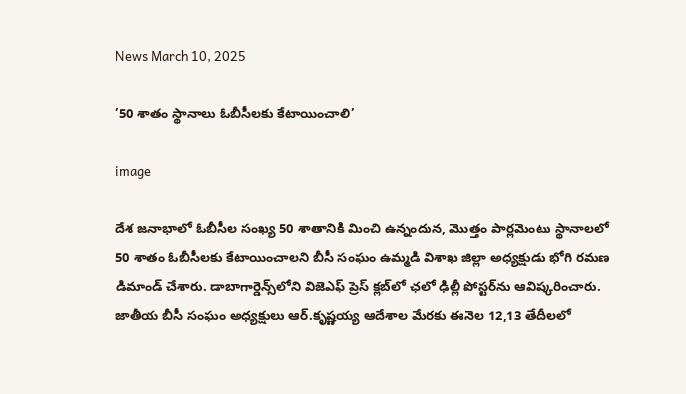News March 10, 2025

’50 శాతం స్థానాలు ఓబీసీలకు కేటాయించాలి’

image

దేశ జనాభాలో ఓబీసీల సంఖ్య 50 శాతానికి మించి ఉన్నందున, మొత్తం పార్లమెంటు స్థానాలలో 50 శాతం ఓబీసీలకు కేటాయించాలని బీసీ సంఘం ఉమ్మడి విశాఖ జిల్లా అధ్యక్షుడు భోగి రమణ డిమాండ్ చేశారు. డాబాగార్డెన్స్‌లోని విజెఎఫ్ ప్రెస్ క్లబ్‌లో ఛలో ఢిల్లీ పోస్టర్‌ను ఆవిష్కరించారు. జాతీయ బీసీ సంఘం అధ్యక్షులు ఆర్.కృష్ణయ్య ఆదేశాల మేరకు ఈనెల 12,13 తేదీలలో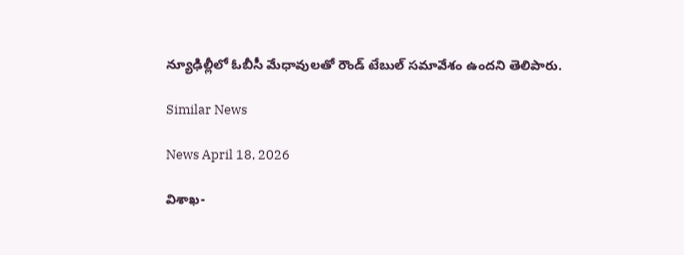న్యూఢిల్లీలో ఓబీసీ మేధావులతో రౌండ్ టేబుల్ సమావేశం ఉందని తెలిపారు.

Similar News

News April 18, 2026

విశాఖ-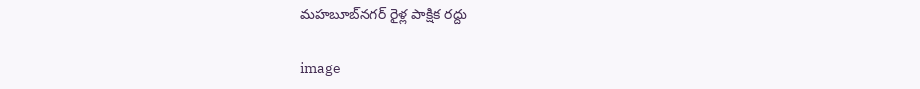మహబూబ్‌నగర్ రైళ్ల పాక్షిక రద్దు

image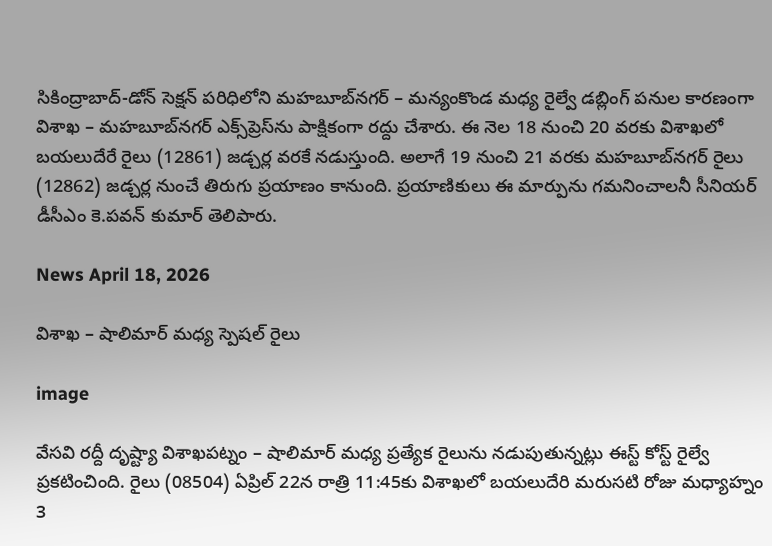సికింద్రాబాద్-డోన్ సెక్షన్ పరిధిలోని మహబూబ్‌నగర్ – మన్యంకొండ మధ్య రైల్వే డబ్లింగ్ పనుల కారణంగా విశాఖ – మహబూబ్‌నగర్ ఎక్స్‌ప్రెస్‌ను పాక్షికంగా రద్దు చేశారు. ఈ నెల 18 నుంచి 20 వరకు విశాఖలో బయలుదేరే రైలు (12861) జడ్చర్ల వరకే నడుస్తుంది. అలాగే 19 నుంచి 21 వరకు మహబూబ్‌నగర్ రైలు (12862) జడ్చర్ల నుంచే తిరుగు ప్రయాణం కానుంది. ప్రయాణికులు ఈ మార్పును గమనించాలనీ సీనియర్ డీసీఎం కె.పవన్ కుమార్ తెలిపారు.

News April 18, 2026

విశాఖ – షాలిమార్ మధ్య స్పెషల్ రైలు

image

వేసవి రద్దీ దృష్ట్యా విశాఖపట్నం – షాలిమార్ మధ్య ప్రత్యేక రైలును నడుపుతున్నట్లు ఈస్ట్ కోస్ట్ రైల్వే ప్రకటించింది. రైలు (08504) ఏప్రిల్ 22న రాత్రి 11:45కు విశాఖలో బయలుదేరి మరుసటి రోజు మధ్యాహ్నం 3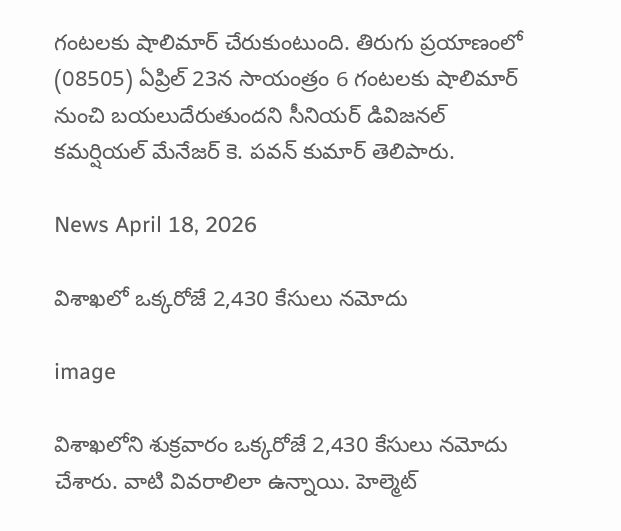గంటలకు షాలిమార్ చేరుకుంటుంది. తిరుగు ప్రయాణంలో (08505) ఏప్రిల్ 23న సాయంత్రం 6 గంటలకు షాలిమార్ నుంచి బయలుదేరుతుందని సీనియర్ డివిజనల్ కమర్షియల్ మేనేజర్ కె. పవన్ కుమార్ తెలిపారు.

News April 18, 2026

విశాఖలో ఒక్కరోజే 2,430 కేసులు నమోదు

image

విశాఖలోని శుక్రవారం ఒక్కరోజే 2,430 కేసులు నమోదు చేశారు. వాటి వివరాలిలా ఉన్నాయి. హెల్మెట్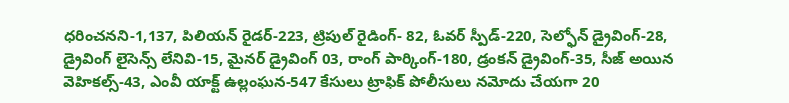ధరించనని-1,137, పిలియన్ రైడర్-223, ట్రిపుల్ రైడింగ్- 82, ఓవర్ స్పీడ్-220, సెల్ఫోన్ డ్రైవింగ్-28, డ్రైవింగ్ లైసెన్స్ లేనివి-15, మైనర్ డ్రైవింగ్ 03, రాంగ్ పార్కింగ్-180, డ్రంకన్ డ్రైవింగ్-35, సీజ్ అయిన వెహికల్స్-43, ఎంవీ యాక్ట్ ఉల్లంఘన-547 కేసులు ట్రాఫిక్ పోలీసులు నమోదు చేయగా 20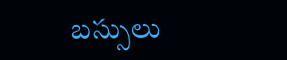బస్సులు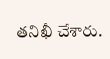తనిఖీ చేశారు.